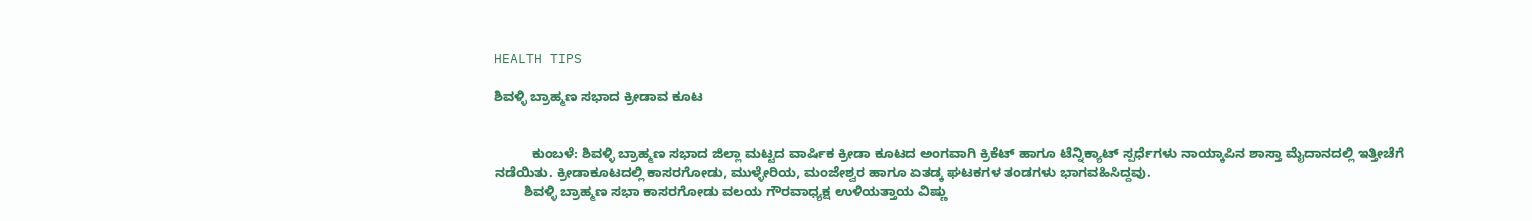HEALTH TIPS

ಶಿವಳ್ಳಿ ಬ್ರಾಹ್ಮಣ ಸಭಾದ ಕ್ರೀಡಾವ ಕೂಟ


          ಕುಂಬಳೆ: ಶಿವಳ್ಳಿ ಬ್ರಾಹ್ಮಣ ಸಭಾದ ಜಿಲ್ಲಾ ಮಟ್ಟದ ವಾರ್ಷಿಕ ಕ್ರೀಡಾ ಕೂಟದ ಅಂಗವಾಗಿ ಕ್ರಿಕೆಟ್ ಹಾಗೂ ಟೆನ್ನಿಕ್ಯಾಟ್ ಸ್ಪರ್ಧೆಗಳು ನಾಯ್ಕಾಪಿನ ಶಾಸ್ತಾ ಮೈದಾನದಲ್ಲಿ ಇತ್ತೀಚೆಗೆ ನಡೆಯಿತು. ಕ್ರೀಡಾಕೂಟದಲ್ಲಿ ಕಾಸರಗೋಡು, ಮುಳ್ಳೇರಿಯ, ಮಂಜೇಶ್ವರ ಹಾಗೂ ಏತಡ್ಕ ಘಟಕಗಳ ತಂಡಗಳು ಭಾಗವಹಿಸಿದ್ದವು.
        ಶಿವಳ್ಳಿ ಬ್ರಾಹ್ಮಣ ಸಭಾ ಕಾಸರಗೋಡು ವಲಯ ಗೌರವಾಧ್ಯಕ್ಷ ಉಳಿಯತ್ತಾಯ ವಿಷ್ಣು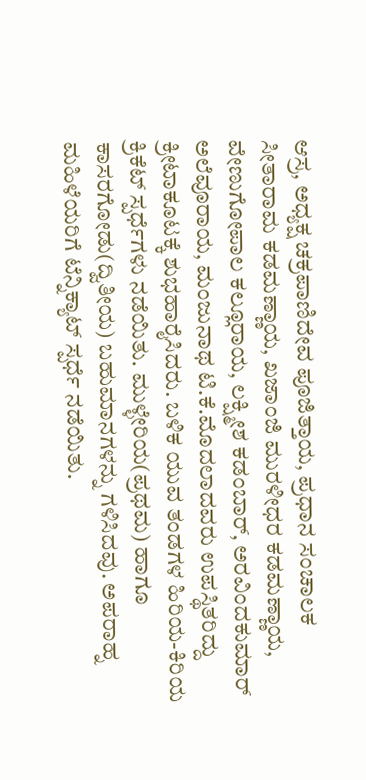ಆಸ್ರ, ಅಧ್ಯಕ್ಷ ಚಕ್ರಪಾಣಿದೇವ ಪೂಜಿತ್ತಾಯ, ಪ್ರಧಾನ ಸಂಚಾಲಕ ಸೀತಾರಾಮ ಕಡಮಣ್ಣಾಯ, ಖಜಾಂಜಿ ಮುರಳೀಧರ ಕಡಮಣ್ಣಾಯ, ವೇಣುಗೋಪಾಲ ಕಲ್ಲೂರಾಯ, ಲಕ್ಷ್ಮೀಶ ಕಡಂಬಾರ್, ಅರವಿಂದಕುಮಾರ್ ಅಲೆವೂರಾಯ, ಮಂಜುನಾಥ ಟಿ.ಕೆ.ಮೊದಲಾದವರು ಉಪಸ್ಥಿತರಿದ್ದು ಕ್ರೀಟಾಕೂಟಕ್ಕೆ ಶುಭಹಾರೈಸಿದರು. ಬಳಿಕ ಯುವ ತಂಡಗಳ ಹಿರಿಯ-ಕಿರಿಯ ಕ್ರಿಕೆಟ್ ಸ್ಪರ್ಧೆಗಳು ನಡೆಯಿತು. ಮುಳ್ಳೇರಿಯ(ಪ್ರಥಮ) ಹಾಗೂ ಕಾಸರಗೋಡು(ದ್ವಿತೀಯ) ಬಹುಮಾನಗಳನ್ನು ಗಳಿಸಿದವು. ಅಪರಾಹ್ನ ಮಹಿಳೆಯರಿಗೆ ಟೆನ್ನಿಕ್ಯಾಟ್ ಸ್ಪರ್ಧೆ ನಡೆಯಿತು.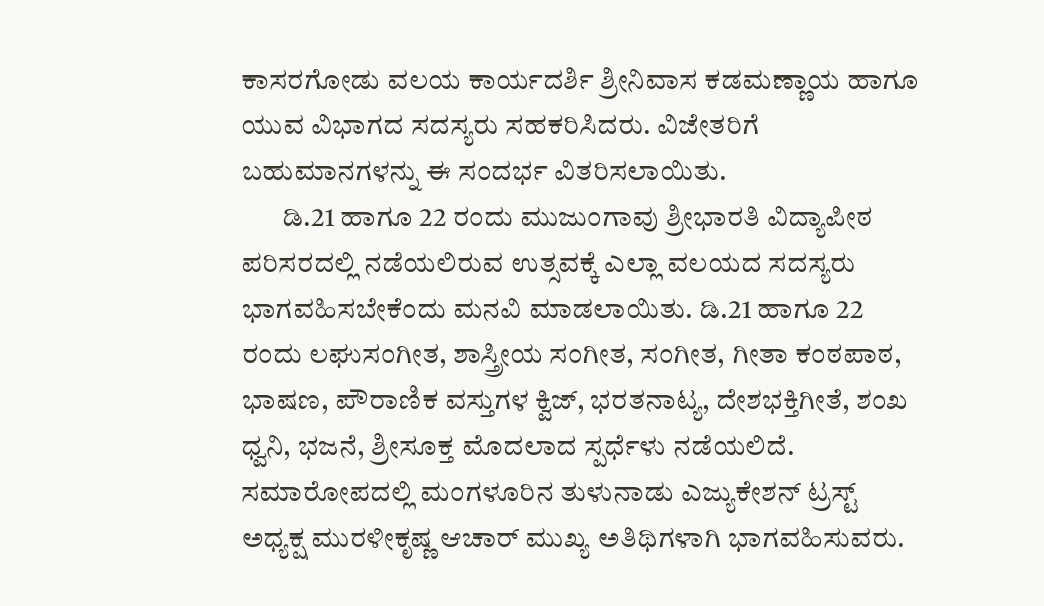ಕಾಸರಗೋಡು ವಲಯ ಕಾರ್ಯದರ್ಶಿ ಶ್ರೀನಿವಾಸ ಕಡಮಣ್ಣಾಯ ಹಾಗೂ ಯುವ ವಿಭಾಗದ ಸದಸ್ಯರು ಸಹಕರಿಸಿದರು. ವಿಜೇತರಿಗೆ ಬಹುಮಾನಗಳನ್ನು ಈ ಸಂದರ್ಭ ವಿತರಿಸಲಾಯಿತು.
       ಡಿ.21 ಹಾಗೂ 22 ರಂದು ಮುಜುಂಗಾವು ಶ್ರೀಭಾರತಿ ವಿದ್ಯಾಪೀಠ ಪರಿಸರದಲ್ಲಿ ನಡೆಯಲಿರುವ ಉತ್ಸವಕ್ಕೆ ಎಲ್ಲಾ ವಲಯದ ಸದಸ್ಯರು ಭಾಗವಹಿಸಬೇಕೆಂದು ಮನವಿ ಮಾಡಲಾಯಿತು. ಡಿ.21 ಹಾಗೂ 22 ರಂದು ಲಘುಸಂಗೀತ, ಶಾಸ್ತ್ರೀಯ ಸಂಗೀತ, ಸಂಗೀತ, ಗೀತಾ ಕಂಠಪಾಠ, ಭಾಷಣ, ಪೌರಾಣಿಕ ವಸ್ತುಗಳ ಕ್ವಿಜ್, ಭರತನಾಟ್ಯ, ದೇಶಭಕ್ತಿಗೀತೆ, ಶಂಖ ಧ್ವನಿ, ಭಜನೆ, ಶ್ರೀಸೂಕ್ತ ಮೊದಲಾದ ಸ್ಪರ್ಧೆಳು ನಡೆಯಲಿದೆ. ಸಮಾರೋಪದಲ್ಲಿ ಮಂಗಳೂರಿನ ತುಳುನಾಡು ಎಜ್ಯುಕೇಶನ್ ಟ್ರಸ್ಟ್ ಅಧ್ಯಕ್ಷ ಮುರಳೀಕೃಷ್ಣ ಆಚಾರ್ ಮುಖ್ಯ ಅತಿಥಿಗಳಾಗಿ ಭಾಗವಹಿಸುವರು.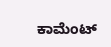ಕಾಮೆಂಟ್‌‌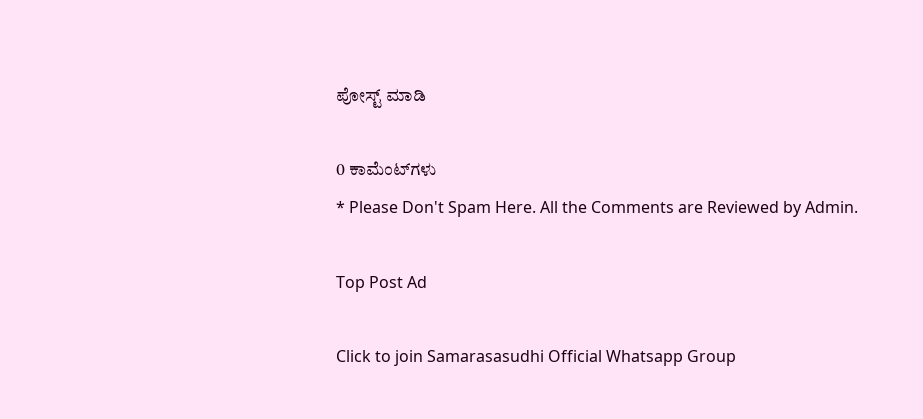ಪೋಸ್ಟ್‌ ಮಾಡಿ

0 ಕಾಮೆಂಟ್‌ಗಳು
* Please Don't Spam Here. All the Comments are Reviewed by Admin.

Top Post Ad

Click to join Samarasasudhi Official Whatsapp Group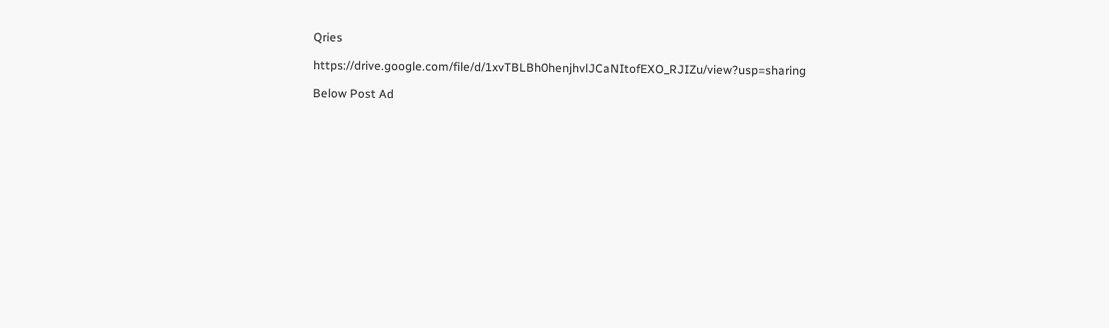Qries

https://drive.google.com/file/d/1xvTBLBh0henjhvlJCaNItofEXO_RJIZu/view?usp=sharing

Below Post Ad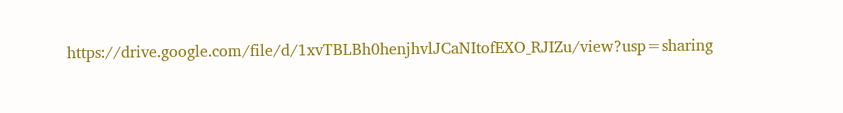https://drive.google.com/file/d/1xvTBLBh0henjhvlJCaNItofEXO_RJIZu/view?usp=sharing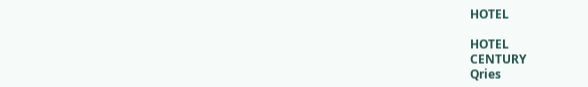HOTEL

HOTEL
CENTURY
Qries